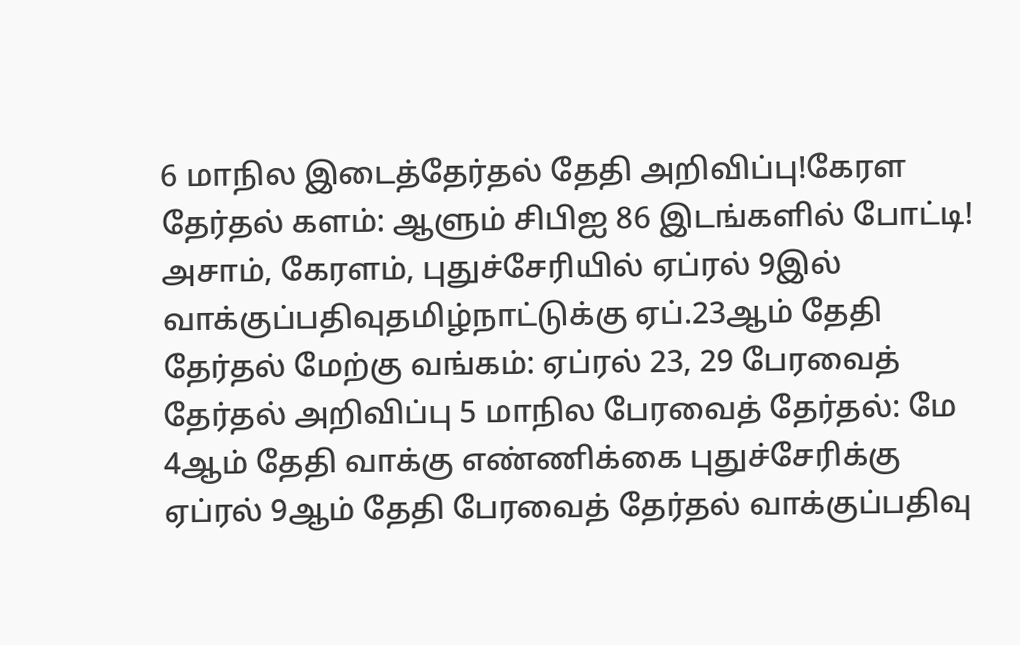6 மாநில இடைத்தேர்தல் தேதி அறிவிப்பு!கேரள தேர்தல் களம்: ஆளும் சிபிஐ 86 இடங்களில் போட்டி! அசாம், கேரளம், புதுச்சேரியில் ஏப்ரல் 9இல் வாக்குப்பதிவுதமிழ்நாட்டுக்கு ஏப்.23ஆம் தேதி தேர்தல் மேற்கு வங்கம்: ஏப்ரல் 23, 29 பேரவைத் தேர்தல் அறிவிப்பு 5 மாநில பேரவைத் தேர்தல்: மே 4ஆம் தேதி வாக்கு எண்ணிக்கை புதுச்சேரிக்கு ஏப்ரல் 9ஆம் தேதி பேரவைத் தேர்தல் வாக்குப்பதிவு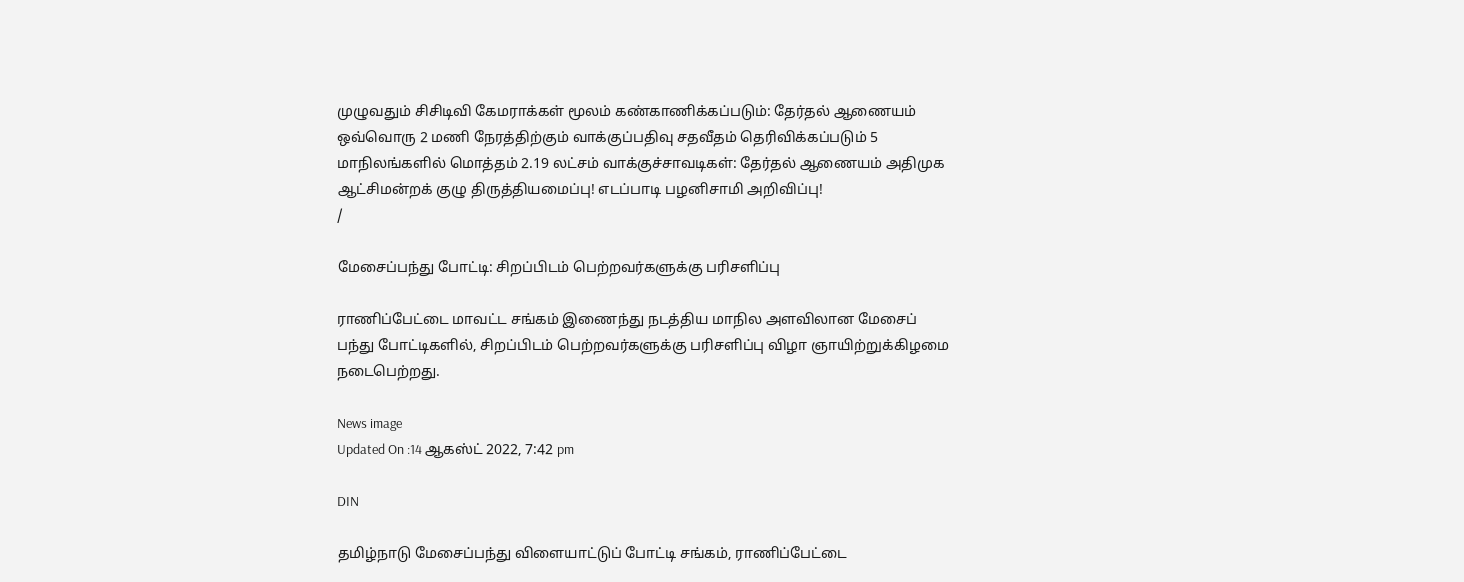முழுவதும் சிசிடிவி கேமராக்கள் மூலம் கண்காணிக்கப்படும்: தேர்தல் ஆணையம் ஒவ்வொரு 2 மணி நேரத்திற்கும் வாக்குப்பதிவு சதவீதம் தெரிவிக்கப்படும் 5 மாநிலங்களில் மொத்தம் 2.19 லட்சம் வாக்குச்சாவடிகள்: தேர்தல் ஆணையம் அதிமுக ஆட்சிமன்றக் குழு திருத்தியமைப்பு! எடப்பாடி பழனிசாமி அறிவிப்பு!
/

மேசைப்பந்து போட்டி: சிறப்பிடம் பெற்றவர்களுக்கு பரிசளிப்பு

ராணிப்பேட்டை மாவட்ட சங்கம் இணைந்து நடத்திய மாநில அளவிலான மேசைப் பந்து போட்டிகளில், சிறப்பிடம் பெற்றவர்களுக்கு பரிசளிப்பு விழா ஞாயிற்றுக்கிழமை நடைபெற்றது.

News image
Updated On :14 ஆகஸ்ட் 2022, 7:42 pm

DIN

தமிழ்நாடு மேசைப்பந்து விளையாட்டுப் போட்டி சங்கம், ராணிப்பேட்டை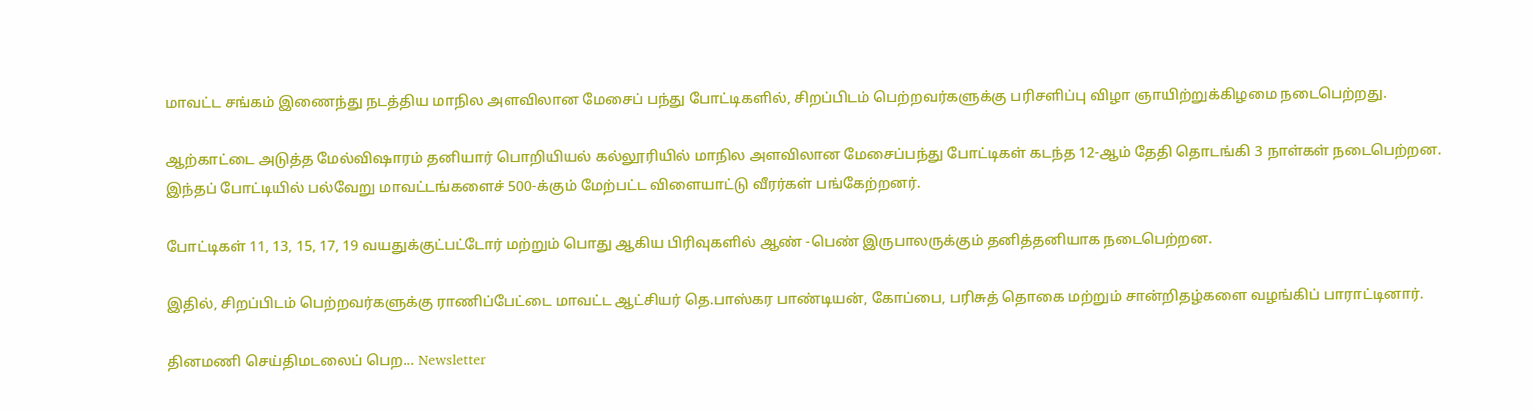மாவட்ட சங்கம் இணைந்து நடத்திய மாநில அளவிலான மேசைப் பந்து போட்டிகளில், சிறப்பிடம் பெற்றவர்களுக்கு பரிசளிப்பு விழா ஞாயிற்றுக்கிழமை நடைபெற்றது.

ஆற்காட்டை அடுத்த மேல்விஷாரம் தனியார் பொறியியல் கல்லூரியில் மாநில அளவிலான மேசைப்பந்து போட்டிகள் கடந்த 12-ஆம் தேதி தொடங்கி 3 நாள்கள் நடைபெற்றன. இந்தப் போட்டியில் பல்வேறு மாவட்டங்களைச் 500-க்கும் மேற்பட்ட விளையாட்டு வீரர்கள் பங்கேற்றனர்.

போட்டிகள் 11, 13, 15, 17, 19 வயதுக்குட்பட்டோர் மற்றும் பொது ஆகிய பிரிவுகளில் ஆண் -பெண் இருபாலருக்கும் தனித்தனியாக நடைபெற்றன.

இதில், சிறப்பிடம் பெற்றவர்களுக்கு ராணிப்பேட்டை மாவட்ட ஆட்சியர் தெ.பாஸ்கர பாண்டியன், கோப்பை, பரிசுத் தொகை மற்றும் சான்றிதழ்களை வழங்கிப் பாராட்டினார்.

தினமணி செய்திமடலைப் பெற... Newsletter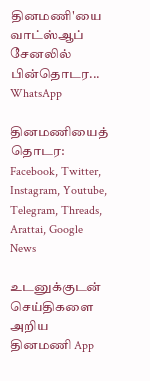தினமணி'யை வாட்ஸ்ஆப் சேனலில் பின்தொடர... WhatsApp

தினமணியைத் தொடர: Facebook, Twitter, Instagram, Youtube, Telegram, Threads, Arattai, Google News

உடனுக்குடன் செய்திகளை அறிய தினமணி App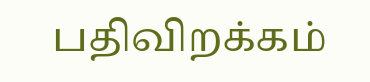பதிவிறக்கம்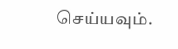செய்யவும்.